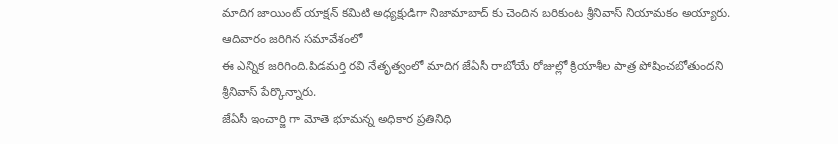మాదిగ జాయింట్ యాక్షన్ కమిటి అధ్యక్షుడిగా నిజామాబాద్ కు చెందిన బరికుంట శ్రీనివాస్ నియామకం అయ్యారు. ఆదివారం జరిగిన సమావేశంలో
ఈ ఎన్నిక జరిగింది.పిడమర్తి రవి నేతృత్వంలో మాదిగ జేఏసీ రాబోయే రోజుల్లో క్రియాశీల పాత్ర పోషించబోతుందని శ్రీనివాస్ పేర్కొన్నారు.
జేఏసీ ఇంచార్జి గా మోతె భూమన్న అధికార ప్రతినిధి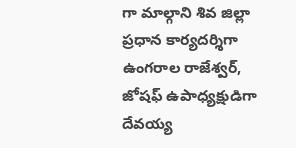గా మాల్గాని శివ జిల్లా ప్రధాన కార్యదర్శిగా ఉంగరాల రాజేశ్వర్, జోషఫ్ ఉపాధ్యక్షుడిగా దేవయ్య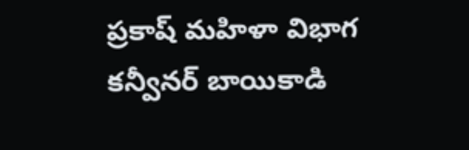ప్రకాష్ మహిళా విభాగ కన్వీనర్ బాయికాడి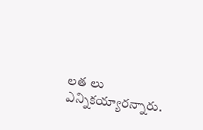లత లు ఎన్నికయ్యారన్నారు.